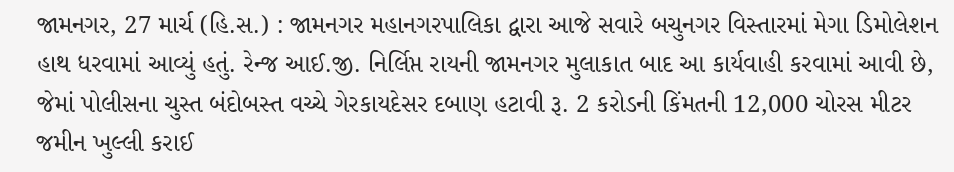જામનગર, 27 માર્ચ (હિ.સ.) : જામનગર મહાનગરપાલિકા દ્વારા આજે સવારે બચુનગર વિસ્તારમાં મેગા ડિમોલેશન હાથ ધરવામાં આવ્યું હતું. રેન્જ આઈ.જી. નિર્લિપ્ત રાયની જામનગર મુલાકાત બાદ આ કાર્યવાહી કરવામાં આવી છે, જેમાં પોલીસના ચુસ્ત બંદોબસ્ત વચ્ચે ગેરકાયદેસર દબાણ હટાવી રૂ. 2 કરોડની કિંમતની 12,000 ચોરસ મીટર જમીન ખુલ્લી કરાઈ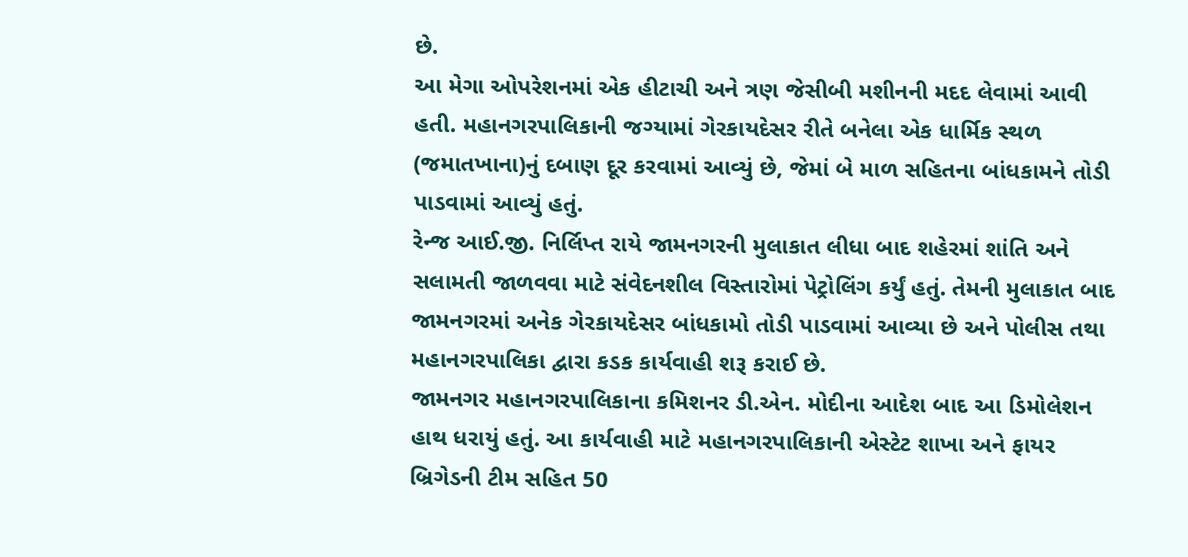છે.
આ મેગા ઓપરેશનમાં એક હીટાચી અને ત્રણ જેસીબી મશીનની મદદ લેવામાં આવી હતી. મહાનગરપાલિકાની જગ્યામાં ગેરકાયદેસર રીતે બનેલા એક ધાર્મિક સ્થળ (જમાતખાના)નું દબાણ દૂર કરવામાં આવ્યું છે, જેમાં બે માળ સહિતના બાંધકામને તોડી પાડવામાં આવ્યું હતું.
રેન્જ આઈ.જી. નિર્લિપ્ત રાયે જામનગરની મુલાકાત લીધા બાદ શહેરમાં શાંતિ અને સલામતી જાળવવા માટે સંવેદનશીલ વિસ્તારોમાં પેટ્રોલિંગ કર્યું હતું. તેમની મુલાકાત બાદ જામનગરમાં અનેક ગેરકાયદેસર બાંધકામો તોડી પાડવામાં આવ્યા છે અને પોલીસ તથા મહાનગરપાલિકા દ્વારા કડક કાર્યવાહી શરૂ કરાઈ છે.
જામનગર મહાનગરપાલિકાના કમિશનર ડી.એન. મોદીના આદેશ બાદ આ ડિમોલેશન હાથ ધરાયું હતું. આ કાર્યવાહી માટે મહાનગરપાલિકાની એસ્ટેટ શાખા અને ફાયર બ્રિગેડની ટીમ સહિત 50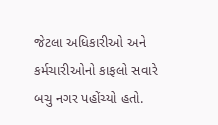જેટલા અધિકારીઓ અને કર્મચારીઓનો કાફલો સવારે બચુ નગર પહોંચ્યો હતો.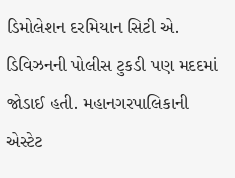ડિમોલેશન દરમિયાન સિટી એ. ડિવિઝનની પોલીસ ટુકડી પણ મદદમાં જોડાઈ હતી. મહાનગરપાલિકાની એસ્ટેટ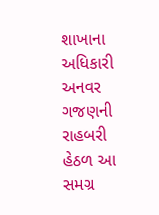શાખાના અધિકારી અનવર ગજણની રાહબરી હેઠળ આ સમગ્ર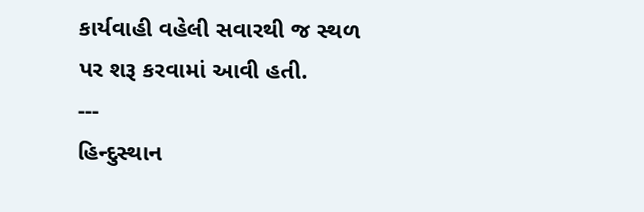કાર્યવાહી વહેલી સવારથી જ સ્થળ પર શરૂ કરવામાં આવી હતી.
---
હિન્દુસ્થાન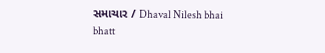સમાચાર / Dhaval Nilesh bhai bhatt